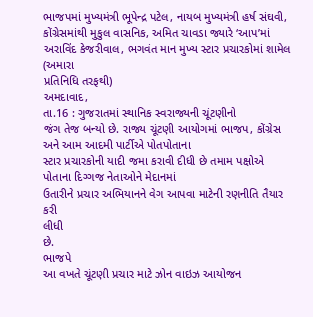ભાજપમાં મુખ્યમંત્રી ભૂપેન્દ્ર પટેલ, નાયબ મુખ્યમંત્રી હર્ષ સંઘવી, કોંગ્રેસમાંથી મુકુલ વાસનિક, અમિત ચાવડા જ્યારે ‘આપ’માં અરાવિંદ કેજરીવાલ, ભગવંત માન મુખ્ય સ્ટાર પ્રચારકોમાં શામેલ
(અમારા
પ્રતિનિધિ તરફથી)
અમદાવાદ,
તા.16 : ગુજરાતમાં સ્થાનિક સ્વરાજ્યની ચૂંટણીનો
જંગ તેજ બન્યો છે. રાજ્ય ચૂંટણી આયોગમાં ભાજપ, કોંગ્રેસ અને આમ આદમી પાર્ટીએ પોતપોતાના
સ્ટાર પ્રચારકોની યાદી જમા કરાવી દીધી છે તમામ પક્ષોએ પોતાના દિગ્ગજ નેતાઓને મેદાનમાં
ઉતારીને પ્રચાર અભિયાનને વેગ આપવા માટેની રણનીતિ તૈયાર કરી
લીધી
છે.
ભાજપે
આ વખતે ચૂંટણી પ્રચાર માટે ઝોન વાઇઝ આયોજન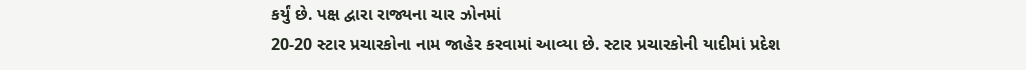કર્યું છે. પક્ષ દ્વારા રાજ્યના ચાર ઝોનમાં
20-20 સ્ટાર પ્રચારકોના નામ જાહેર કરવામાં આવ્યા છે. સ્ટાર પ્રચારકોની યાદીમાં પ્રદેશ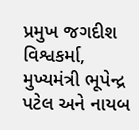પ્રમુખ જગદીશ વિશ્વકર્મા, મુખ્યમંત્રી ભૂપેન્દ્ર પટેલ અને નાયબ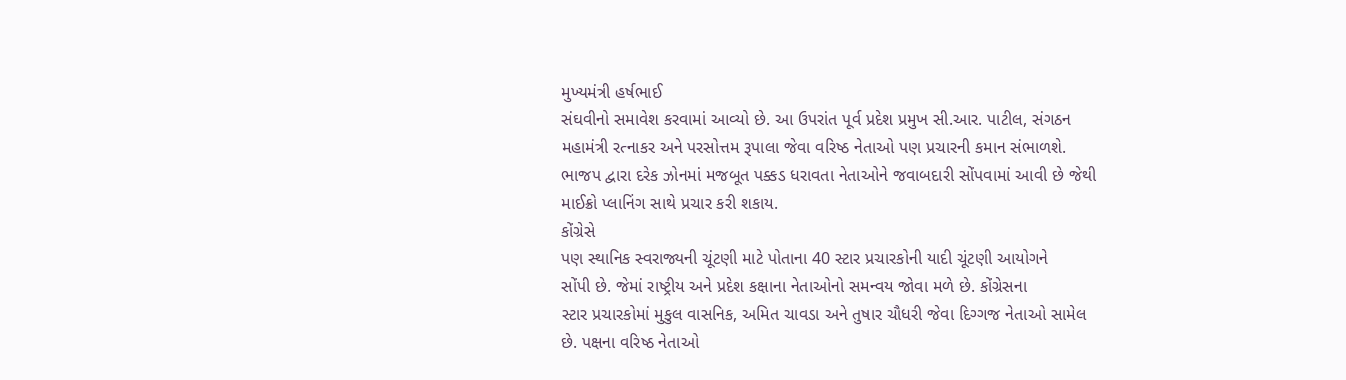મુખ્યમંત્રી હર્ષભાઈ
સંઘવીનો સમાવેશ કરવામાં આવ્યો છે. આ ઉપરાંત પૂર્વ પ્રદેશ પ્રમુખ સી.આર. પાટીલ, સંગઠન
મહામંત્રી રત્નાકર અને પરસોત્તમ રૂપાલા જેવા વરિષ્ઠ નેતાઓ પણ પ્રચારની કમાન સંભાળશે.
ભાજપ દ્વારા દરેક ઝોનમાં મજબૂત પક્કડ ધરાવતા નેતાઓને જવાબદારી સોંપવામાં આવી છે જેથી
માઈક્રો પ્લાનિંગ સાથે પ્રચાર કરી શકાય.
કોંગ્રેસે
પણ સ્થાનિક સ્વરાજ્યની ચૂંટણી માટે પોતાના 40 સ્ટાર પ્રચારકોની યાદી ચૂંટણી આયોગને
સોંપી છે. જેમાં રાષ્ટ્રીય અને પ્રદેશ કક્ષાના નેતાઓનો સમન્વય જોવા મળે છે. કોંગ્રેસના
સ્ટાર પ્રચારકોમાં મુકુલ વાસનિક, અમિત ચાવડા અને તુષાર ચૌધરી જેવા દિગ્ગજ નેતાઓ સામેલ
છે. પક્ષના વરિષ્ઠ નેતાઓ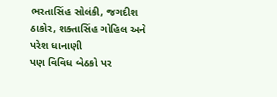ભરતાસિંહ સોલંકી, જગદીશ ઠાકોર, શક્તાસિંહ ગોહિલ અને પરેશ ધાનાણી
પણ વિવિધ બેઠકો પર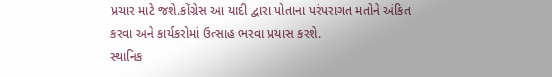પ્રચાર માટે જશે.કોંગ્રેસ આ યાદી દ્વારા પોતાના પરંપરાગત મતોને અંકિત
કરવા અને કાર્યકરોમાં ઉત્સાહ ભરવા પ્રયાસ કરશે.
સ્થાનિક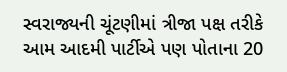સ્વરાજ્યની ચૂંટણીમાં ત્રીજા પક્ષ તરીકે આમ આદમી પાર્ટીએ પણ પોતાના 20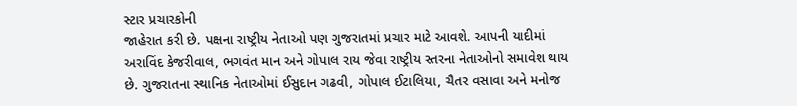સ્ટાર પ્રચારકોની
જાહેરાત કરી છે. પક્ષના રાષ્ટ્રીય નેતાઓ પણ ગુજરાતમાં પ્રચાર માટે આવશે. આપની યાદીમાં
અરાવિંદ કેજરીવાલ, ભગવંત માન અને ગોપાલ રાય જેવા રાષ્ટ્રીય સ્તરના નેતાઓનો સમાવેશ થાય
છે. ગુજરાતના સ્થાનિક નેતાઓમાં ઈસુદાન ગઢવી, ગોપાલ ઈટાલિયા, ચૈતર વસાવા અને મનોજ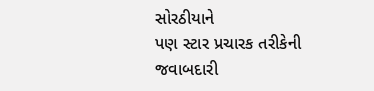સોરઠીયાને
પણ સ્ટાર પ્રચારક તરીકેની જવાબદારી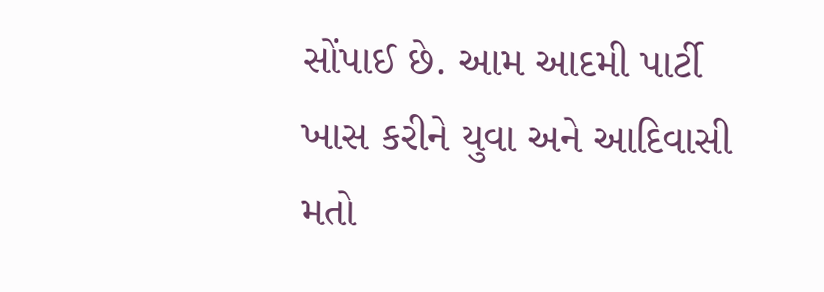સોંપાઈ છે. આમ આદમી પાર્ટી ખાસ કરીને યુવા અને આદિવાસી
મતો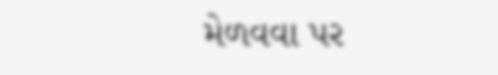મેળવવા પર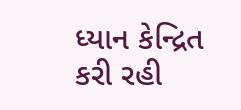ધ્યાન કેન્દ્રિત કરી રહી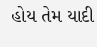હોય તેમ યાદી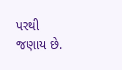પરથી જણાય છે.